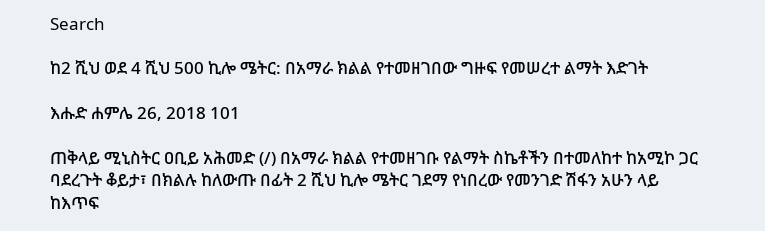Search

ከ2 ሺህ ወደ 4 ሺህ 500 ኪሎ ሜትር: በአማራ ክልል የተመዘገበው ግዙፍ የመሠረተ ልማት እድገት

እሑድ ሐምሌ 26, 2018 101

ጠቅላይ ሚኒስትር ዐቢይ አሕመድ (/) በአማራ ክልል የተመዘገቡ የልማት ስኬቶችን በተመለከተ ከአሚኮ ጋር ባደረጉት ቆይታ፣ በክልሉ ከለውጡ በፊት 2 ሺህ ኪሎ ሜትር ገደማ የነበረው የመንገድ ሽፋን አሁን ላይ ከእጥፍ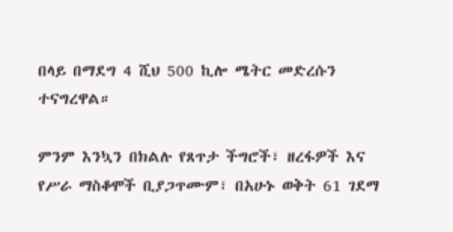በላይ በማደግ 4 ሺህ 500 ኪሎ ሜትር መድረሱን ተናግረዋል።

ምንም እንኳን በክልሉ የጸጥታ ችግሮች፣ ዘረፋዎች እና የሥራ ማስቆሞች ቢያጋጥሙም፣ በአሁኑ ወቅት 61 ገደማ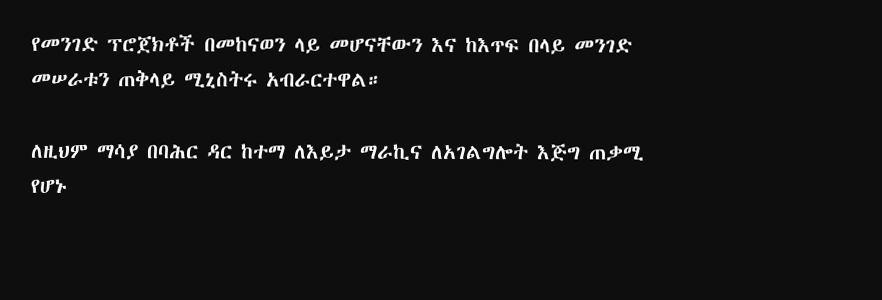የመንገድ ፕሮጀክቶች በመከናወን ላይ መሆናቸውን እና ከእጥፍ በላይ መንገድ መሠራቱን ጠቅላይ ሚኒስትሩ አብራርተዋል።

ለዚህም ማሳያ በባሕር ዳር ከተማ ለእይታ ማራኪና ለአገልግሎት እጅግ ጠቃሚ የሆኑ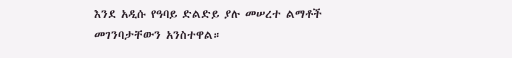እንደ አዲሱ የዓባይ ድልድይ ያሉ መሠረተ ልማቶች መገንባታቸውን አንስተዋል።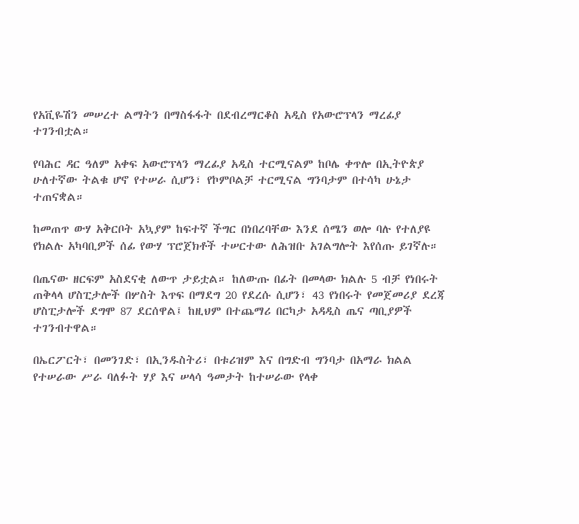የአቪዬሽን መሠረተ ልማትን በማስፋፋት በደብረማርቆስ አዲስ የአውሮፕላን ማረፊያ ተገንብቷል።

የባሕር ዳር ዓለም አቀፍ አውሮፕላን ማረፊያ አዲስ ተርሚናልም ከቦሌ ቀጥሎ በኢትዮጵያ ሁለተኛው ትልቁ ሆኖ የተሠራ ሲሆን፣ የኮምቦልቻ ተርሚናል ግንባታም በተሳካ ሁኔታ ተጠናቋል።

ከመጠጥ ውሃ አቅርቦት አኳያም ከፍተኛ ችግር በነበረባቸው እንደ ሰሜን ወሎ ባሉ የተለያዩ የክልሉ አካባቢዎች ሰፊ የውሃ ፕሮጀክቶች ተሠርተው ለሕዝቡ አገልግሎት እየሰጡ ይገኛሉ።

በጤናው ዘርፍም አስደናቂ ለውጥ ታይቷል። ከለውጡ በፊት በመላው ክልሉ 5 ብቻ የነበሩት ጠቅላላ ሆስፒታሎች በሦስት እጥፍ በማደግ 20 የደረሱ ሲሆን፣ 43 የነበሩት የመጀመሪያ ደረጃ ሆስፒታሎች ደግሞ 87 ደርሰዋል፤ ከዚህም በተጨማሪ በርካታ አዳዲስ ጤና ጣቢያዎች ተገንብተዋል።

በኤርፖርት፣ በመንገድ፣ በኢንዱስትሪ፣ በቱሪዝም እና በግድብ ግንባታ በአማራ ክልል የተሠራው ሥራ ባለፉት ሃያ እና ሠላሳ ዓመታት ከተሠራው የላቀ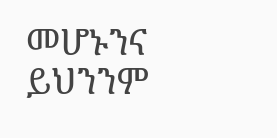መሆኑንና ይህንንም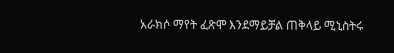አራክሶ ማየት ፈጽሞ እንደማይቻል ጠቅላይ ሚኒስትሩ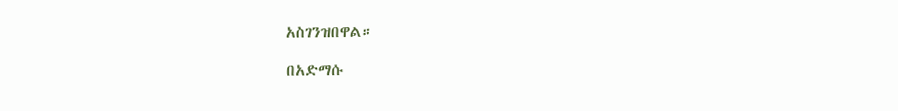አስገንዝበዋል።

በአድማሱ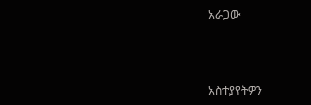አራጋው



አስተያየትዎን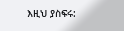እዚህ ያስፍሩ: